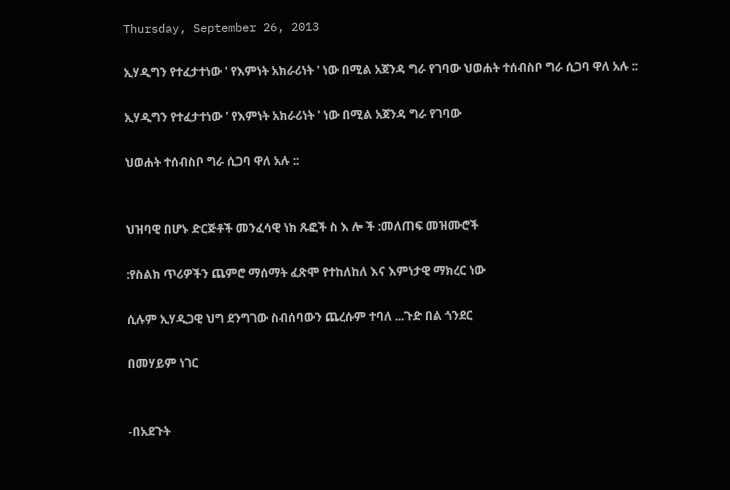Thursday, September 26, 2013

ኢሃዲግን የተፈታተነው ' የእምነት አክራሪነት ' ነው በሚል አጀንዳ ግራ የገባው ህወሐት ተሰብስቦ ግራ ሲጋባ ዋለ አሉ ::

ኢሃዲግን የተፈታተነው ' የእምነት አክራሪነት ' ነው በሚል አጀንዳ ግራ የገባው

ህወሐት ተሰብስቦ ግራ ሲጋባ ዋለ አሉ ::


ህዝባዊ በሆኑ ድርጅቶች መንፈሳዊ ነክ ጹፎች ስ እ ሎ ች :መለጠፍ መዝሙሮች

:የስልክ ጥሪዎችን ጨምሮ ማሰማት ፈጽሞ የተከለከለ እና እምነታዊ ማክረር ነው

ሲሉም ኢሃዲጋዊ ህግ ደንግገው ስብሰባውን ጨረሱም ተባለ ...ጉድ በል ጎንደር

በመሃይም ነገር


-በአደጉት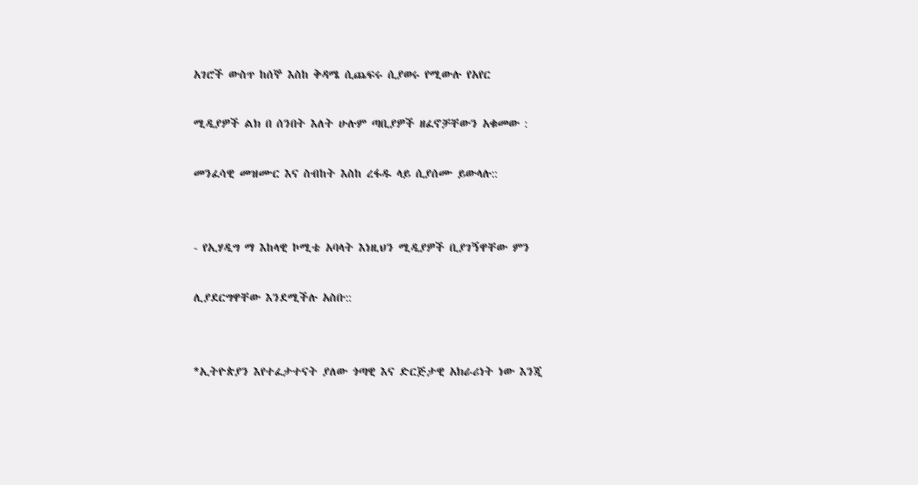አገሮች ውስጥ ከሰኞ እስከ ቅዳሜ ሲጨፍሩ ሲያወሩ የሚውሉ የአየር

ሚዲያዎች ልክ በ ሰንበት እለት ሁሉም ጣቢያዎች ዘፈኖቻቸውን አቁመው :

መንፈሳዊ መዝሙር እና ስብከት እስከ ረፋዱ ላይ ሲያሰሙ ይውላሉ::


- የኢሃዲግ ማ እከላዊ ኮሚቴ አባላት እነዚህን ሚዲያዎች ቢያገኝዋቸው ምን

ሊያደርግዋቸው እንደሚችሉ አስቡ::


*ኢትዮጵያን እየተፈታተናት ያለው ጎጣዊ እና ድርጅታዊ አክራሪነት ነው እንጂ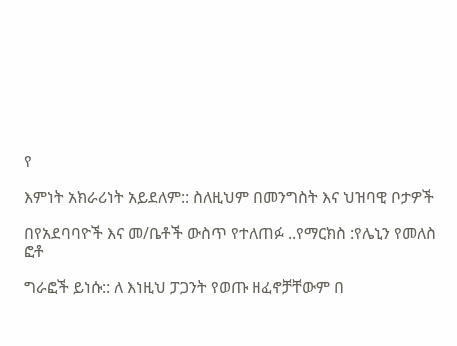የ

እምነት አክራሪነት አይደለም:: ስለዚህም በመንግስት እና ህዝባዊ ቦታዎች

በየአደባባዮች እና መ/ቤቶች ውስጥ የተለጠፉ ..የማርክስ :የሌኒን የመለስ ፎቶ

ግራፎች ይነሱ:: ለ እነዚህ ፓጋንት የወጡ ዘፈኖቻቸውም በ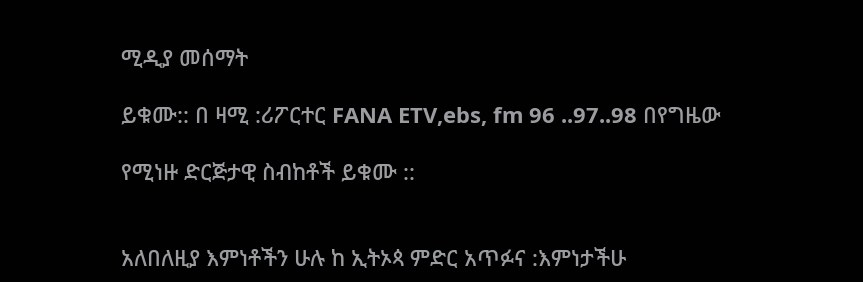ሚዲያ መሰማት

ይቁሙ:: በ ዛሚ :ሪፖርተር FANA ETV,ebs, fm 96 ..97..98 በየግዜው

የሚነዙ ድርጅታዊ ስብከቶች ይቁሙ ::


አለበለዚያ እምነቶችን ሁሉ ከ ኢትኦጳ ምድር አጥፉና :እምነታችሁ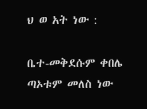ህ ወ አት ነው :

ቤተ-መቅደሱም ቀበሌ ጣኦቱም መለስ ነው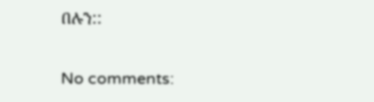በሉን::

No comments: